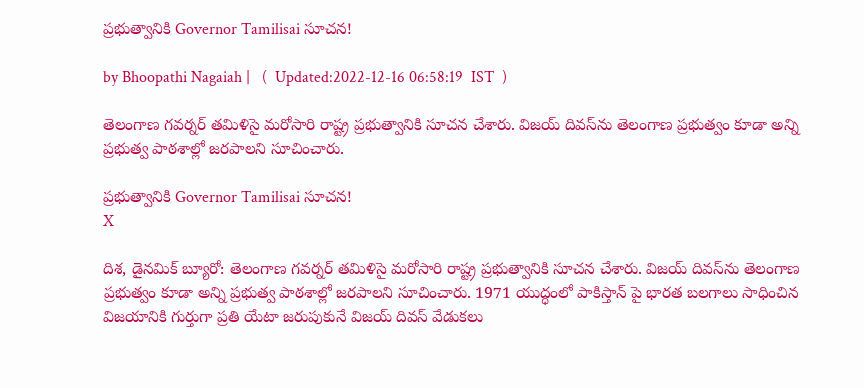ప్రభుత్వానికి Governor Tamilisai సూచన!

by Bhoopathi Nagaiah |   (  Updated:2022-12-16 06:58:19  IST  )

తెలంగాణ గవర్నర్ తమిళిసై మరోసారి రాష్ట్ర ప్రభుత్వానికి సూచన చేశారు. విజయ్ దివస్‌ను తెలంగాణ ప్రభుత్వం కూడా అన్ని ప్రభుత్వ పాఠశాల్లో జరపాలని సూచించారు.

ప్రభుత్వానికి Governor Tamilisai సూచన!
X

దిశ, డైనమిక్ బ్యూరో: తెలంగాణ గవర్నర్ తమిళిసై మరోసారి రాష్ట్ర ప్రభుత్వానికి సూచన చేశారు. విజయ్ దివస్‌ను తెలంగాణ ప్రభుత్వం కూడా అన్ని ప్రభుత్వ పాఠశాల్లో జరపాలని సూచించారు. 1971 యుద్ధంలో పాకిస్తాన్ పై భారత బలగాలు సాధించిన విజయానికి గుర్తుగా ప్రతి యేటా జరుపుకునే విజయ్ దివస్ వేడుకలు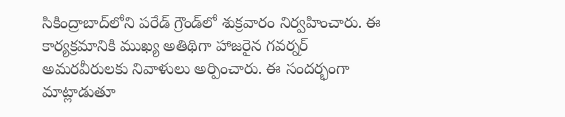సికింద్రాబాద్‌లోని పరేడ్ గ్రౌండ్‌లో శుక్రవారం నిర్వహించారు. ఈ కార్యక్రమానికి ముఖ్య అతిథిగా హాజరైన గవర్నర్ అమరవీరులకు నివాళులు అర్పించారు. ఈ సందర్భంగా మాట్లాడుతూ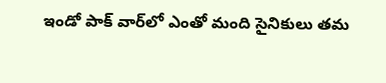ఇండో పాక్ వార్‌లో ఎంతో మంది సైనికులు తమ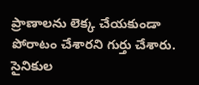ప్రాణాలను లెక్క చేయకుండా పోరాటం చేశారని గుర్తు చేశారు. సైనికుల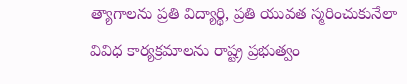త్యాగాలను ప్రతి విద్యార్థి, ప్రతి యువత స్మరించుకునేలా వివిధ కార్యక్రమాలను రాష్ట్ర ప్రభుత్వం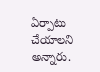ఏర్పాటు చేయాలని అన్నారు.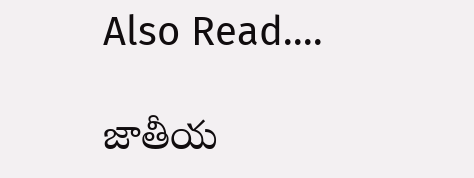Also Read....

జాతీయ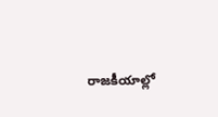రాజకీయాల్లో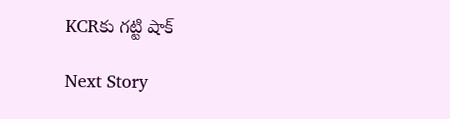KCRకు గట్టి షాక్

Next Story